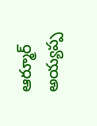ఆర్మూర్ అయ్యప్ప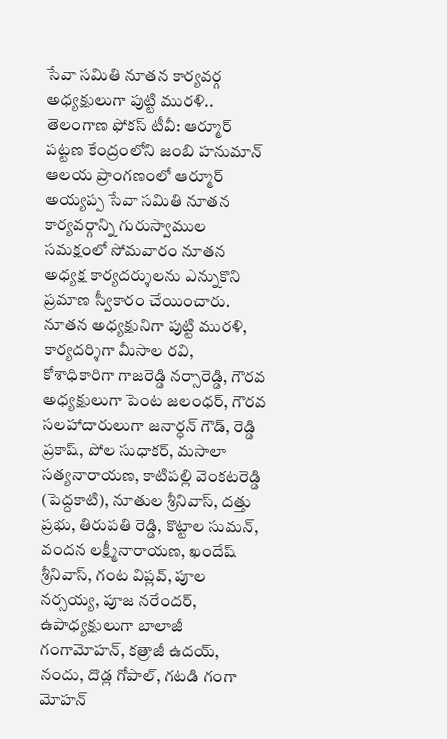సేవా సమితి నూతన కార్యవర్గ అధ్యక్షులుగా పుట్టి మురళి..
తెలంగాణ ఫోకస్ టీవీ: ఆర్మూర్ పట్టణ కేంద్రంలోని జంబి హనుమాన్ ఆలయ ప్రాంగణంలో ఆర్మూర్ అయ్యప్ప సేవా సమితి నూతన కార్యవర్గాన్ని గురుస్వాముల సమక్షంలో సోమవారం నూతన అధ్యక్ష కార్యదర్శులను ఎన్నుకొని ప్రమాణ స్వీకారం చేయించారు. నూతన అధ్యక్షునిగా పుట్టి మురళి, కార్యదర్శిగా మీసాల రవి, కోశాధికారిగా గాజరెడ్డి నర్సారెడ్డి, గౌరవ అధ్యక్షులుగా పెంట జలంధర్, గౌరవ సలహాదారులుగా జనార్ధన్ గౌడ్, రెడ్డి ప్రకాష్, పోల సుధాకర్, మసాలా సత్యనారాయణ, కాటిపల్లి వెంకటరెడ్డి (పెద్దకాటి), నూతుల శ్రీనివాస్, దత్తు ప్రభు, తిరుపతి రెడ్డి, కొట్టాల సుమన్, వందన లక్ష్మీనారాయణ, ఖందేష్ శ్రీనివాస్, గంట విప్లవ్, పూల నర్సయ్య, పూజ నరేందర్, ఉపాధ్యక్షులుగా బాలాజీ గంగామోహన్, కత్రాజీ ఉదయ్, నందు, దొడ్ల గోపాల్, గటడి గంగా మోహన్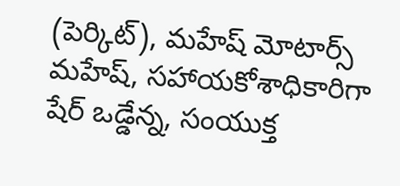(పెర్కిట్), మహేష్ మోటార్స్ మహేష్, సహాయకోశాధికారిగా షేర్ ఒడ్డేన్న, సంయుక్త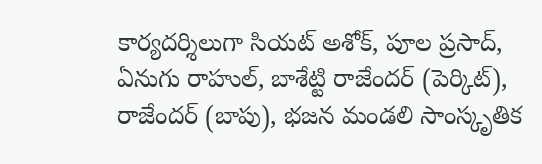కార్యదర్శిలుగా సియట్ అశోక్, పూల ప్రసాద్, ఏనుగు రాహుల్, బాశేట్టి రాజేందర్ (పెర్కిట్), రాజేందర్ (బాపు), భజన మండలి సాంస్కృతిక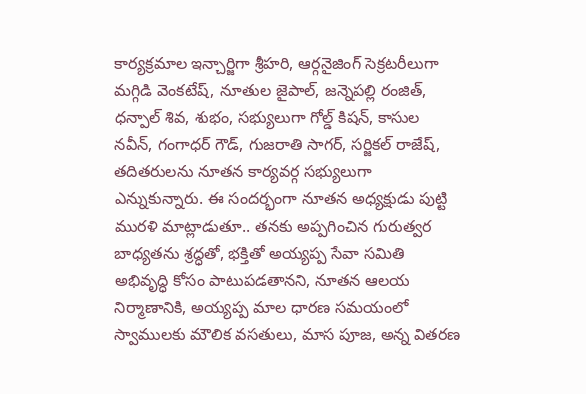కార్యక్రమాల ఇన్చార్జిగా శ్రీహరి, ఆర్గనైజింగ్ సెక్రటరీలుగా మగ్గిడి వెంకటేష్, నూతుల జైపాల్, జన్నెపల్లి రంజిత్, ధన్పాల్ శివ, శుభం, సభ్యులుగా గోల్డ్ కిషన్, కాసుల నవీన్, గంగాధర్ గౌడ్, గుజరాతి సాగర్, సర్జికల్ రాజేష్, తదితరులను నూతన కార్యవర్గ సభ్యులుగా ఎన్నుకున్నారు. ఈ సందర్భంగా నూతన అధ్యక్షుడు పుట్టి మురళి మాట్లాడుతూ.. తనకు అప్పగించిన గురుత్వర బాధ్యతను శ్రద్ధతో, భక్తితో అయ్యప్ప సేవా సమితి అభివృద్ధి కోసం పాటుపడతానని, నూతన ఆలయ నిర్మాణానికి, అయ్యప్ప మాల ధారణ సమయంలో స్వాములకు మౌలిక వసతులు, మాస పూజ, అన్న వితరణ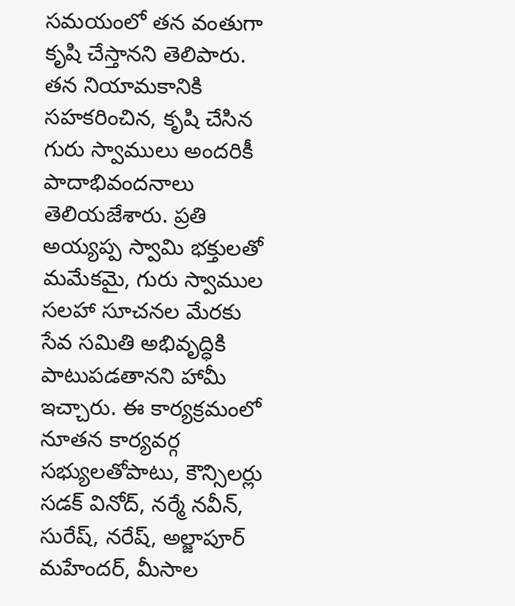సమయంలో తన వంతుగా కృషి చేస్తానని తెలిపారు. తన నియామకానికి సహకరించిన, కృషి చేసిన గురు స్వాములు అందరికీ పాదాభివందనాలు తెలియజేశారు. ప్రతి అయ్యప్ప స్వామి భక్తులతో మమేకమై, గురు స్వాముల సలహా సూచనల మేరకు సేవ సమితి అభివృద్ధికి పాటుపడతానని హామీ ఇచ్చారు. ఈ కార్యక్రమంలో నూతన కార్యవర్గ సభ్యులతోపాటు, కౌన్సిలర్లు సడక్ వినోద్, నర్మే నవీన్, సురేష్, నరేష్, అల్జాపూర్ మహేందర్, మీసాల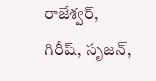రాజేశ్వర్, గిరీష్, సృజన్,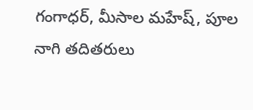గంగాధర్, మీసాల మహేష్, పూల నాగి తదితరులు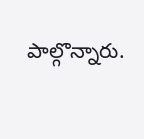పాల్గొన్నారు.